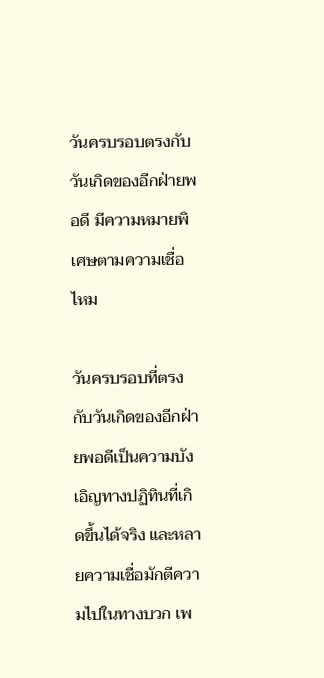วันครบรอบตรงกับวันเกิดของอีกฝ่ายพอดี มีความหมายพิเศษตามความเชื่อไหม

วันครบรอบที่ตรงกับวันเกิดของอีกฝ่ายพอดีเป็นความบังเอิญทางปฏิทินที่เกิดขึ้นได้จริง และหลายความเชื่อมักตีความไปในทางบวก เพ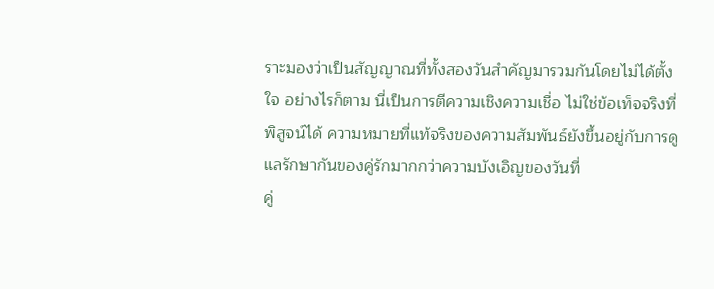ราะมองว่าเป็นสัญญาณที่ทั้งสองวันสำคัญมารวมกันโดยไม่ได้ตั้งใจ อย่างไรก็ตาม นี่เป็นการตีความเชิงความเชื่อ ไม่ใช่ข้อเท็จจริงที่พิสูจน์ได้ ความหมายที่แท้จริงของความสัมพันธ์ยังขึ้นอยู่กับการดูแลรักษากันของคู่รักมากกว่าความบังเอิญของวันที่
คู่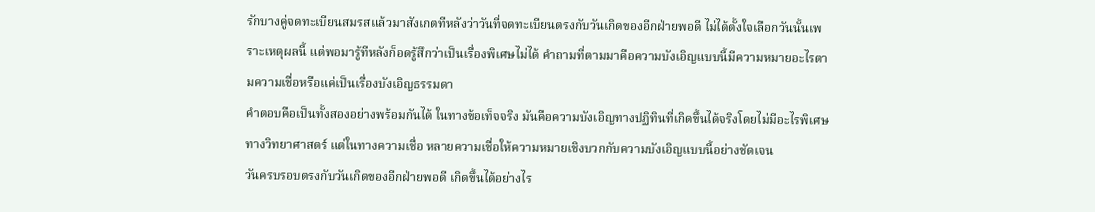รักบางคู่จดทะเบียนสมรสแล้วมาสังเกตทีหลังว่าวันที่จดทะเบียนตรงกับวันเกิดของอีกฝ่ายพอดี ไม่ได้ตั้งใจเลือกวันนั้นเพราะเหตุผลนี้ แต่พอมารู้ทีหลังก็อดรู้สึกว่าเป็นเรื่องพิเศษไม่ได้ คำถามที่ตามมาคือความบังเอิญแบบนี้มีความหมายอะไรตามความเชื่อหรือแค่เป็นเรื่องบังเอิญธรรมดา
คำตอบคือเป็นทั้งสองอย่างพร้อมกันได้ ในทางข้อเท็จจริง มันคือความบังเอิญทางปฏิทินที่เกิดขึ้นได้จริงโดยไม่มีอะไรพิเศษทางวิทยาศาสตร์ แต่ในทางความเชื่อ หลายความเชื่อให้ความหมายเชิงบวกกับความบังเอิญแบบนี้อย่างชัดเจน
วันครบรอบตรงกับวันเกิดของอีกฝ่ายพอดี เกิดขึ้นได้อย่างไร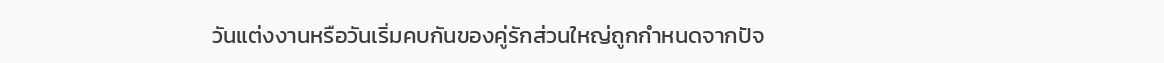วันแต่งงานหรือวันเริ่มคบกันของคู่รักส่วนใหญ่ถูกกำหนดจากปัจ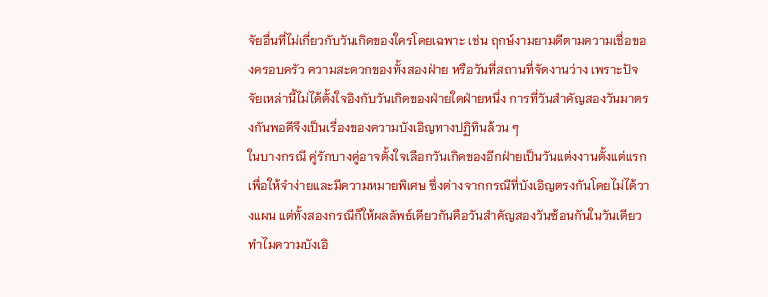จัยอื่นที่ไม่เกี่ยวกับวันเกิดของใครโดยเฉพาะ เช่น ฤกษ์งามยามดีตามความเชื่อของครอบครัว ความสะดวกของทั้งสองฝ่าย หรือวันที่สถานที่จัดงานว่าง เพราะปัจจัยเหล่านี้ไม่ได้ตั้งใจอิงกับวันเกิดของฝ่ายใดฝ่ายหนึ่ง การที่วันสำคัญสองวันมาตรงกันพอดีจึงเป็นเรื่องของความบังเอิญทางปฏิทินล้วน ๆ
ในบางกรณี คู่รักบางคู่อาจตั้งใจเลือกวันเกิดของอีกฝ่ายเป็นวันแต่งงานตั้งแต่แรกเพื่อให้จำง่ายและมีความหมายพิเศษ ซึ่งต่างจากกรณีที่บังเอิญตรงกันโดยไม่ได้วางแผน แต่ทั้งสองกรณีก็ให้ผลลัพธ์เดียวกันคือวันสำคัญสองวันซ้อนกันในวันเดียว
ทำไมความบังเอิ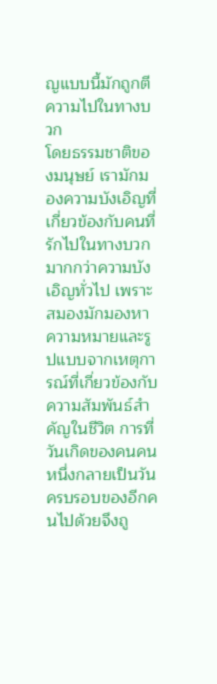ญแบบนี้มักถูกตีความไปในทางบวก
โดยธรรมชาติของมนุษย์ เรามักมองความบังเอิญที่เกี่ยวข้องกับคนที่รักไปในทางบวกมากกว่าความบังเอิญทั่วไป เพราะสมองมักมองหาความหมายและรูปแบบจากเหตุการณ์ที่เกี่ยวข้องกับความสัมพันธ์สำคัญในชีวิต การที่วันเกิดของคนคนหนึ่งกลายเป็นวันครบรอบของอีกคนไปด้วยจึงถู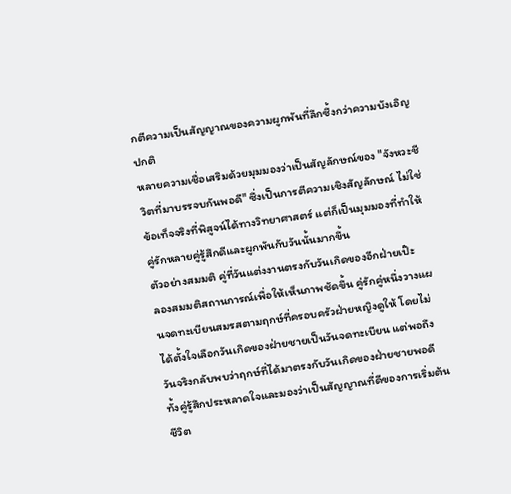กตีความเป็นสัญญาณของความผูกพันที่ลึกซึ้งกว่าความบังเอิญปกติ
หลายความเชื่อเสริมด้วยมุมมองว่าเป็นสัญลักษณ์ของ "จังหวะชีวิตที่มาบรรจบกันพอดี" ซึ่งเป็นการตีความเชิงสัญลักษณ์ ไม่ใช่ข้อเท็จจริงที่พิสูจน์ได้ทางวิทยาศาสตร์ แต่ก็เป็นมุมมองที่ทำให้คู่รักหลายคู่รู้สึกดีและผูกพันกับวันนั้นมากขึ้น
ตัวอย่างสมมติ คู่ที่วันแต่งงานตรงกับวันเกิดของอีกฝ่ายเป๊ะ
ลองสมมติสถานการณ์เพื่อให้เห็นภาพชัดขึ้น คู่รักคู่หนึ่งวางแผนจดทะเบียนสมรสตามฤกษ์ที่ครอบครัวฝ่ายหญิงดูให้ โดยไม่ได้ตั้งใจเลือกวันเกิดของฝ่ายชายเป็นวันจดทะเบียน แต่พอถึงวันจริงกลับพบว่าฤกษ์ที่ได้มาตรงกับวันเกิดของฝ่ายชายพอดี ทั้งคู่รู้สึกประหลาดใจและมองว่าเป็นสัญญาณที่ดีของการเริ่มต้นชีวิต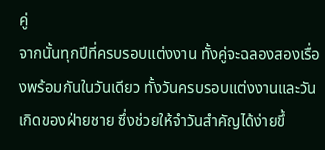คู่
จากนั้นทุกปีที่ครบรอบแต่งงาน ทั้งคู่จะฉลองสองเรื่องพร้อมกันในวันเดียว ทั้งวันครบรอบแต่งงานและวันเกิดของฝ่ายชาย ซึ่งช่วยให้จำวันสำคัญได้ง่ายขึ้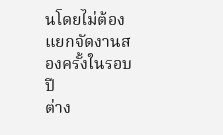นโดยไม่ต้องแยกจัดงานสองครั้งในรอบปี
ต่าง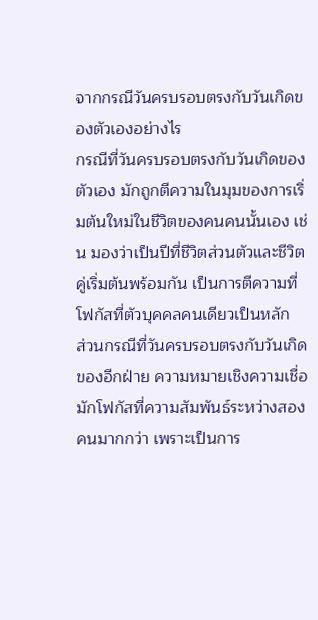จากกรณีวันครบรอบตรงกับวันเกิดของตัวเองอย่างไร
กรณีที่วันครบรอบตรงกับวันเกิดของตัวเอง มักถูกตีความในมุมของการเริ่มต้นใหม่ในชีวิตของคนคนนั้นเอง เช่น มองว่าเป็นปีที่ชีวิตส่วนตัวและชีวิตคู่เริ่มต้นพร้อมกัน เป็นการตีความที่โฟกัสที่ตัวบุคคลคนเดียวเป็นหลัก
ส่วนกรณีที่วันครบรอบตรงกับวันเกิดของอีกฝ่าย ความหมายเชิงความเชื่อมักโฟกัสที่ความสัมพันธ์ระหว่างสองคนมากกว่า เพราะเป็นการ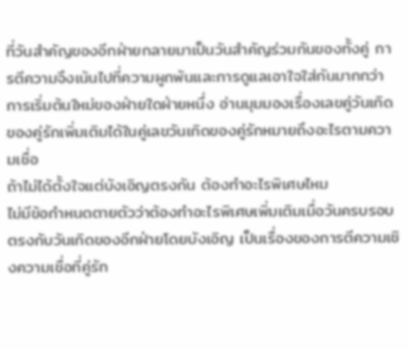ที่วันสำคัญของอีกฝ่ายกลายมาเป็นวันสำคัญร่วมกันของทั้งคู่ การตีความจึงเน้นไปที่ความผูกพันและการดูแลเอาใจใส่กันมากกว่าการเริ่มต้นใหม่ของฝ่ายใดฝ่ายหนึ่ง อ่านมุมมองเรื่องเลขคู่วันเกิดของคู่รักเพิ่มเติมได้ในคู่เลขวันเกิดของคู่รักหมายถึงอะไรตามความเชื่อ
ถ้าไม่ได้ตั้งใจแต่บังเอิญตรงกัน ต้องทำอะไรพิเศษไหม
ไม่มีข้อกำหนดตายตัวว่าต้องทำอะไรพิเศษเพิ่มเติมเมื่อวันครบรอบตรงกับวันเกิดของอีกฝ่ายโดยบังเอิญ เป็นเรื่องของการตีความเชิงความเชื่อที่คู่รัก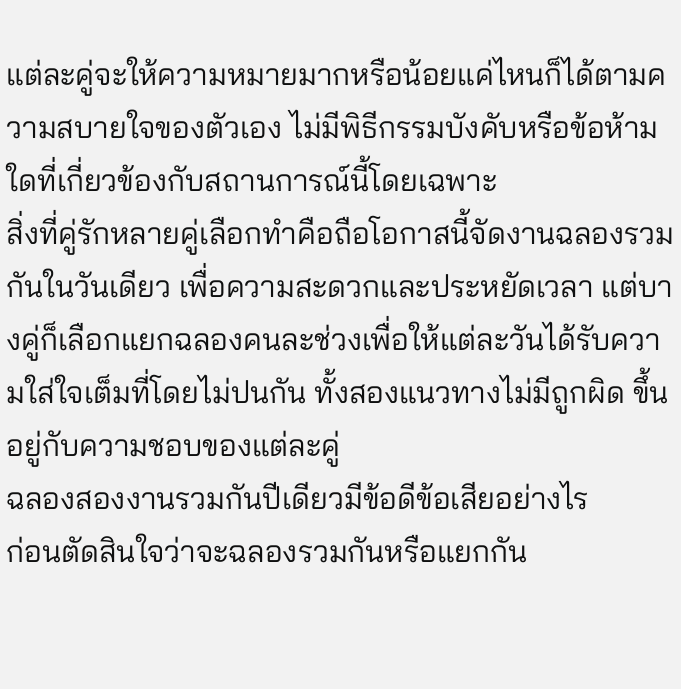แต่ละคู่จะให้ความหมายมากหรือน้อยแค่ไหนก็ได้ตามความสบายใจของตัวเอง ไม่มีพิธีกรรมบังคับหรือข้อห้ามใดที่เกี่ยวข้องกับสถานการณ์นี้โดยเฉพาะ
สิ่งที่คู่รักหลายคู่เลือกทำคือถือโอกาสนี้จัดงานฉลองรวมกันในวันเดียว เพื่อความสะดวกและประหยัดเวลา แต่บางคู่ก็เลือกแยกฉลองคนละช่วงเพื่อให้แต่ละวันได้รับความใส่ใจเต็มที่โดยไม่ปนกัน ทั้งสองแนวทางไม่มีถูกผิด ขึ้นอยู่กับความชอบของแต่ละคู่
ฉลองสองงานรวมกันปีเดียวมีข้อดีข้อเสียอย่างไร
ก่อนตัดสินใจว่าจะฉลองรวมกันหรือแยกกัน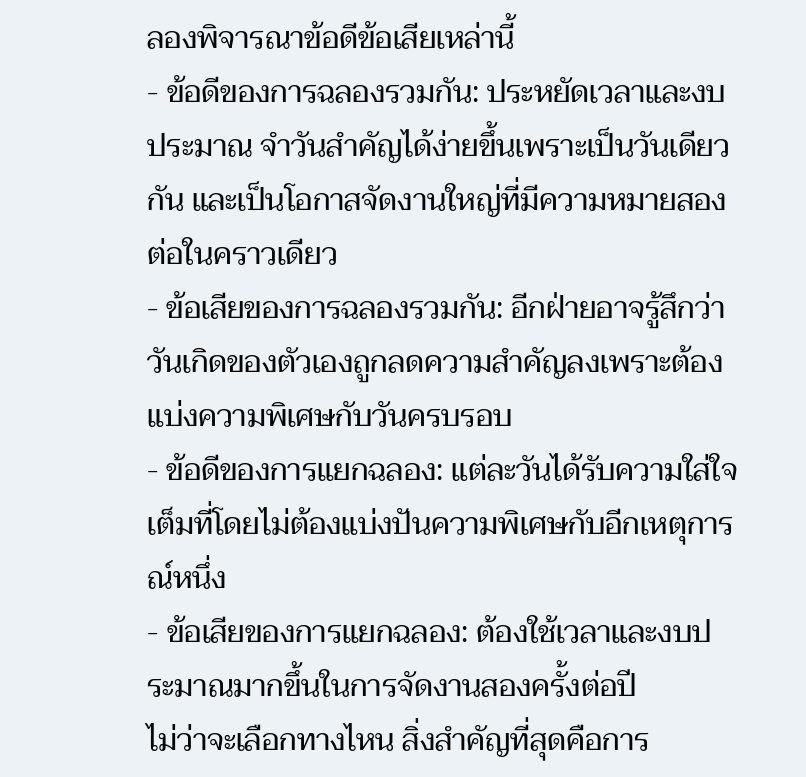ลองพิจารณาข้อดีข้อเสียเหล่านี้
- ข้อดีของการฉลองรวมกัน: ประหยัดเวลาและงบประมาณ จำวันสำคัญได้ง่ายขึ้นเพราะเป็นวันเดียวกัน และเป็นโอกาสจัดงานใหญ่ที่มีความหมายสองต่อในคราวเดียว
- ข้อเสียของการฉลองรวมกัน: อีกฝ่ายอาจรู้สึกว่าวันเกิดของตัวเองถูกลดความสำคัญลงเพราะต้องแบ่งความพิเศษกับวันครบรอบ
- ข้อดีของการแยกฉลอง: แต่ละวันได้รับความใส่ใจเต็มที่โดยไม่ต้องแบ่งปันความพิเศษกับอีกเหตุการณ์หนึ่ง
- ข้อเสียของการแยกฉลอง: ต้องใช้เวลาและงบประมาณมากขึ้นในการจัดงานสองครั้งต่อปี
ไม่ว่าจะเลือกทางไหน สิ่งสำคัญที่สุดคือการ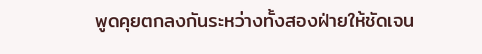พูดคุยตกลงกันระหว่างทั้งสองฝ่ายให้ชัดเจน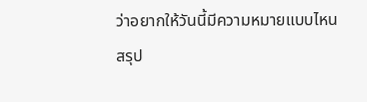ว่าอยากให้วันนี้มีความหมายแบบไหน
สรุป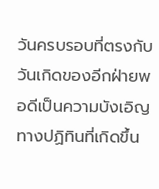วันครบรอบที่ตรงกับวันเกิดของอีกฝ่ายพอดีเป็นความบังเอิญทางปฏิทินที่เกิดขึ้น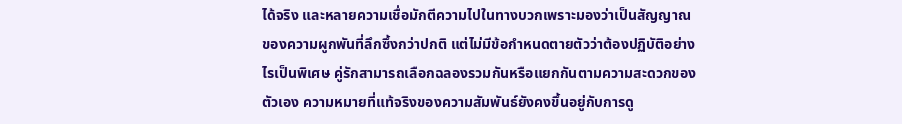ได้จริง และหลายความเชื่อมักตีความไปในทางบวกเพราะมองว่าเป็นสัญญาณของความผูกพันที่ลึกซึ้งกว่าปกติ แต่ไม่มีข้อกำหนดตายตัวว่าต้องปฏิบัติอย่างไรเป็นพิเศษ คู่รักสามารถเลือกฉลองรวมกันหรือแยกกันตามความสะดวกของตัวเอง ความหมายที่แท้จริงของความสัมพันธ์ยังคงขึ้นอยู่กับการดู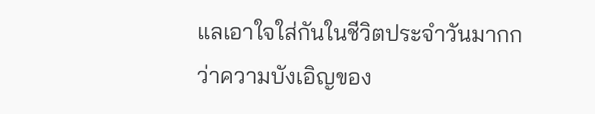แลเอาใจใส่กันในชีวิตประจำวันมากกว่าความบังเอิญของ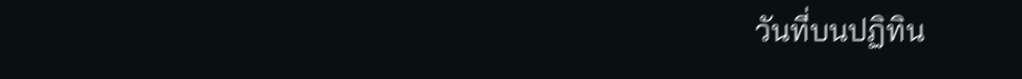วันที่บนปฏิทิน